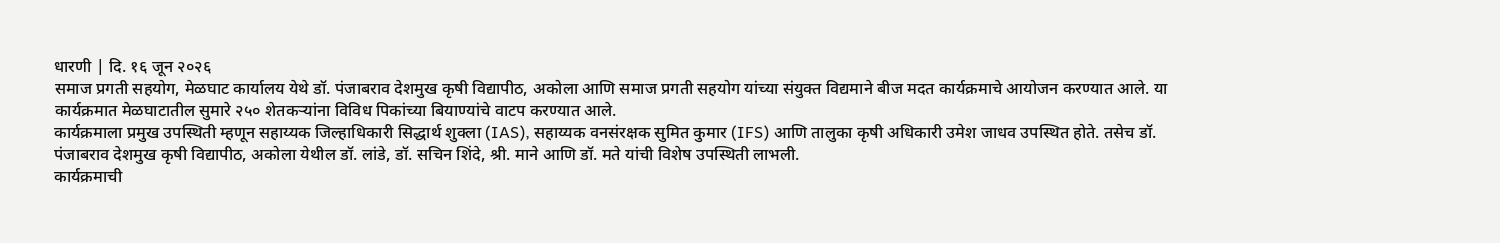धारणी | दि. १६ जून २०२६
समाज प्रगती सहयोग, मेळघाट कार्यालय येथे डॉ. पंजाबराव देशमुख कृषी विद्यापीठ, अकोला आणि समाज प्रगती सहयोग यांच्या संयुक्त विद्यमाने बीज मदत कार्यक्रमाचे आयोजन करण्यात आले. या कार्यक्रमात मेळघाटातील सुमारे २५० शेतकऱ्यांना विविध पिकांच्या बियाण्यांचे वाटप करण्यात आले.
कार्यक्रमाला प्रमुख उपस्थिती म्हणून सहाय्यक जिल्हाधिकारी सिद्धार्थ शुक्ला (IAS), सहाय्यक वनसंरक्षक सुमित कुमार (IFS) आणि तालुका कृषी अधिकारी उमेश जाधव उपस्थित होते. तसेच डॉ. पंजाबराव देशमुख कृषी विद्यापीठ, अकोला येथील डॉ. लांडे, डॉ. सचिन शिंदे, श्री. माने आणि डॉ. मते यांची विशेष उपस्थिती लाभली.
कार्यक्रमाची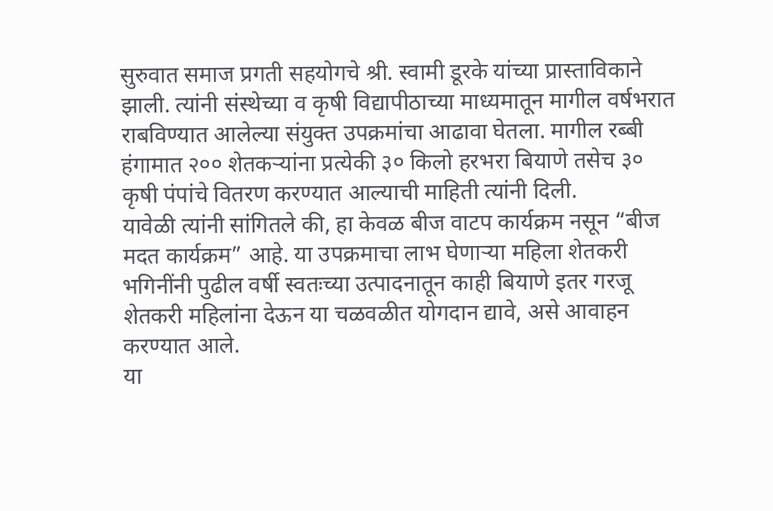सुरुवात समाज प्रगती सहयोगचे श्री. स्वामी डूरके यांच्या प्रास्ताविकाने झाली. त्यांनी संस्थेच्या व कृषी विद्यापीठाच्या माध्यमातून मागील वर्षभरात राबविण्यात आलेल्या संयुक्त उपक्रमांचा आढावा घेतला. मागील रब्बी हंगामात २०० शेतकऱ्यांना प्रत्येकी ३० किलो हरभरा बियाणे तसेच ३० कृषी पंपांचे वितरण करण्यात आल्याची माहिती त्यांनी दिली.
यावेळी त्यांनी सांगितले की, हा केवळ बीज वाटप कार्यक्रम नसून “बीज मदत कार्यक्रम” आहे. या उपक्रमाचा लाभ घेणाऱ्या महिला शेतकरी भगिनींनी पुढील वर्षी स्वतःच्या उत्पादनातून काही बियाणे इतर गरजू शेतकरी महिलांना देऊन या चळवळीत योगदान द्यावे, असे आवाहन करण्यात आले.
या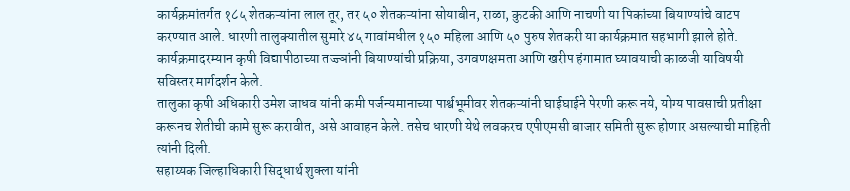कार्यक्रमांतर्गत १८५ शेतकऱ्यांना लाल तूर, तर ५० शेतकऱ्यांना सोयाबीन, राळा, कुटकी आणि नाचणी या पिकांच्या बियाण्यांचे वाटप करण्यात आले. धारणी तालुक्यातील सुमारे ४५ गावांमधील १५० महिला आणि ५० पुरुष शेतकरी या कार्यक्रमात सहभागी झाले होते.
कार्यक्रमादरम्यान कृषी विद्यापीठाच्या तज्ज्ञांनी बियाण्यांची प्रक्रिया, उगवणक्षमता आणि खरीप हंगामात घ्यावयाची काळजी याविषयी सविस्तर मार्गदर्शन केले.
तालुका कृषी अधिकारी उमेश जाधव यांनी कमी पर्जन्यमानाच्या पार्श्वभूमीवर शेतकऱ्यांनी घाईघाईने पेरणी करू नये, योग्य पावसाची प्रतीक्षा करूनच शेतीची कामे सुरू करावीत, असे आवाहन केले. तसेच धारणी येथे लवकरच एपीएमसी बाजार समिती सुरू होणार असल्याची माहिती त्यांनी दिली.
सहाय्यक जिल्हाधिकारी सिद्धार्थ शुक्ला यांनी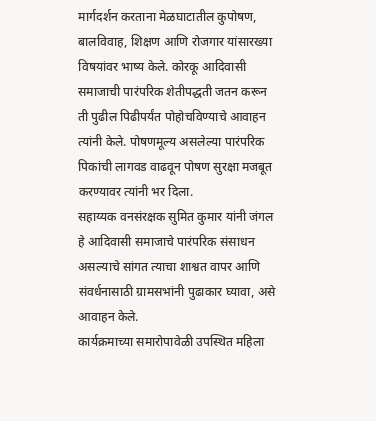मार्गदर्शन करताना मेळघाटातील कुपोषण, बालविवाह, शिक्षण आणि रोजगार यांसारख्या विषयांवर भाष्य केले. कोरकू आदिवासी समाजाची पारंपरिक शेतीपद्धती जतन करून ती पुढील पिढीपर्यंत पोहोचविण्याचे आवाहन त्यांनी केले. पोषणमूल्य असलेल्या पारंपरिक पिकांची लागवड वाढवून पोषण सुरक्षा मजबूत करण्यावर त्यांनी भर दिला.
सहाय्यक वनसंरक्षक सुमित कुमार यांनी जंगल हे आदिवासी समाजाचे पारंपरिक संसाधन असल्याचे सांगत त्याचा शाश्वत वापर आणि संवर्धनासाठी ग्रामसभांनी पुढाकार घ्यावा, असे आवाहन केले.
कार्यक्रमाच्या समारोपावेळी उपस्थित महिला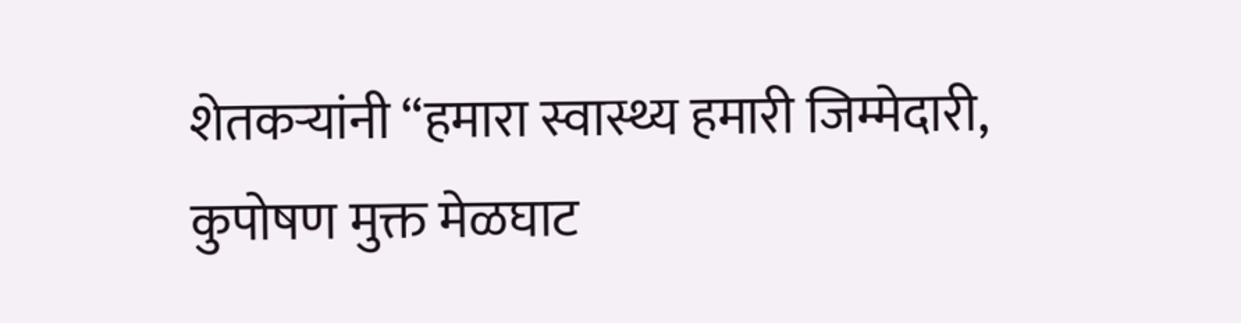शेतकऱ्यांनी “हमारा स्वास्थ्य हमारी जिम्मेदारी, कुपोषण मुक्त मेळघाट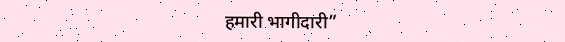हमारी भागीदारी”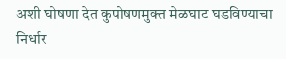अशी घोषणा देत कुपोषणमुक्त मेळघाट घडविण्याचा निर्धार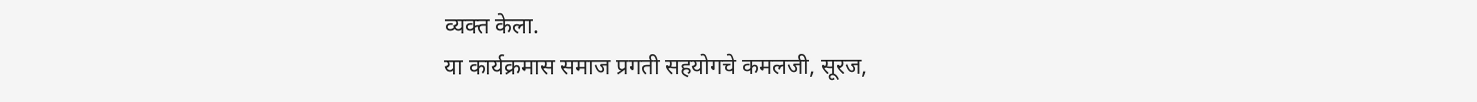व्यक्त केला.
या कार्यक्रमास समाज प्रगती सहयोगचे कमलजी, सूरज,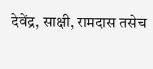देवेंद्र, साक्षी, रामदास तसेच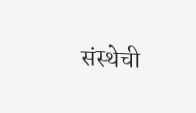संस्थेची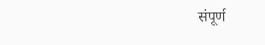संपूर्ण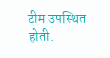टीम उपस्थित होती.